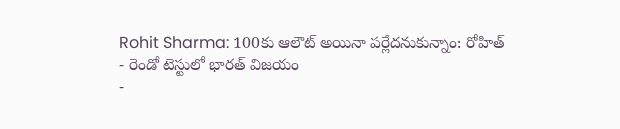Rohit Sharma: 100కు ఆలౌట్ అయినా పర్లేదనుకున్నాం: రోహిత్
- రెండో టెస్టులో భారత్ విజయం
-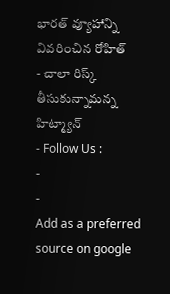భారత్ వ్యూహాన్ని వివరించిన రోహిత్
- చాలా రిస్క్ తీసుకున్నామన్న హిట్మ్యాన్
- Follow Us :
-
-
Add as a preferred
source on google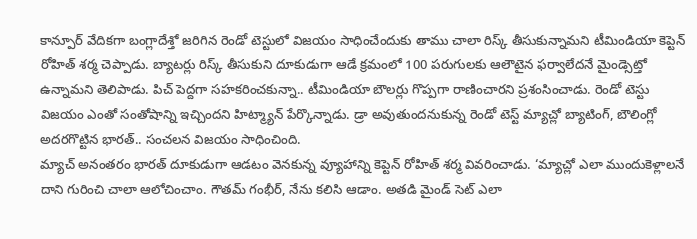కాన్పూర్ వేదికగా బంగ్లాదేశ్తో జరిగిన రెండో టెస్టులో విజయం సాధించేందుకు తాము చాలా రిస్క్ తీసుకున్నామని టీమిండియా కెప్టెన్ రోహిత్ శర్మ చెప్పాడు. బ్యాటర్లు రిస్క్ తీసుకుని దూకుడుగా ఆడే క్రమంలో 100 పరుగులకు ఆలౌటైన ఫర్వాలేదనే మైండ్సెట్తో ఉన్నామని తెలిపాడు. పిచ్ పెద్దగా సహకరించకున్నా.. టీమిండియా బౌలర్లు గొప్పగా రాణించారని ప్రశంసించాడు. రెండో టెస్టు విజయం ఎంతో సంతోషాన్ని ఇచ్చిందని హిట్మ్యాన్ పేర్కొన్నాడు. డ్రా అవుతుందనుకున్న రెండో టెస్ట్ మ్యాచ్లో బ్యాటింగ్, బౌలింగ్లో అదరగొట్టిన భారత్.. సంచలన విజయం సాధించింది.
మ్యాచ్ అనంతరం భారత్ దూకుడుగా ఆడటం వెనకున్న వ్యూహాన్ని కెప్టెన్ రోహిత్ శర్మ వివరించాడు. ‘మ్యాచ్లో ఎలా ముందుకెళ్లాలనే దాని గురించి చాలా ఆలోచించాం. గౌతమ్ గంభీర్, నేను కలిసి ఆడాం. అతడి మైండ్ సెట్ ఎలా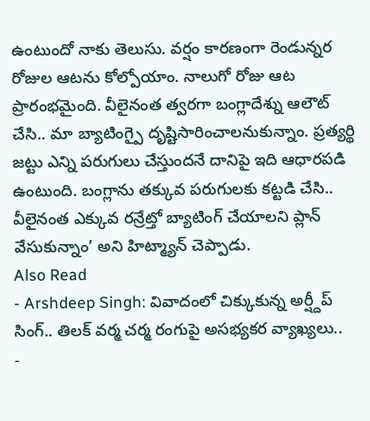ఉంటుందో నాకు తెలుసు. వర్షం కారణంగా రెండున్నర రోజుల ఆటను కోల్పోయాం. నాలుగో రోజు ఆట ప్రారంభమైంది. వీలైనంత త్వరగా బంగ్లాదేశ్ను ఆలౌట్ చేసి.. మా బ్యాటింగ్పై దృష్టిసారించాలనుకున్నాం. ప్రత్యర్థి జట్టు ఎన్ని పరుగులు చేస్తుందనే దానిపై ఇది ఆధారపడి ఉంటుంది. బంగ్లాను తక్కువ పరుగులకు కట్టడి చేసి.. వీలైనంత ఎక్కువ రన్రేట్తో బ్యాటింగ్ చేయాలని ప్లాన్ వేసుకున్నాం’ అని హిట్మ్యాన్ చెప్పాడు.
Also Read
- Arshdeep Singh: వివాదంలో చిక్కుకున్న అర్ష్దీప్ సింగ్.. తిలక్ వర్మ చర్మ రంగుపై అసభ్యకర వ్యాఖ్యలు..
-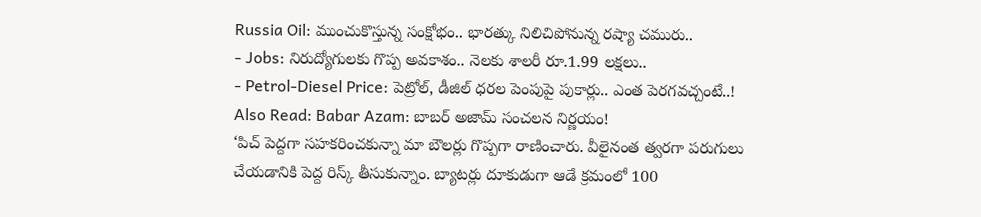Russia Oil: ముంచుకొస్తున్న సంక్షోభం.. భారత్కు నిలిచిపోనున్న రష్యా చమురు..
- Jobs: నిరుద్యోగులకు గొప్ప అవకాశం.. నెలకు శాలరీ రూ.1.99 లక్షలు..
- Petrol-Diesel Price: పెట్రోల్, డీజిల్ ధరల పెంపుపై పుకార్లు.. ఎంత పెరగవచ్చంటే..!
Also Read: Babar Azam: బాబర్ అజామ్ సంచలన నిర్ణయం!
‘పిచ్ పెద్దగా సహకరించకున్నా మా బౌలర్లు గొప్పగా రాణించారు. వీలైనంత త్వరగా పరుగులు చేయడానికి పెద్ద రిస్క్ తీసుకున్నాం. బ్యాటర్లు దూకుడుగా ఆడే క్రమంలో 100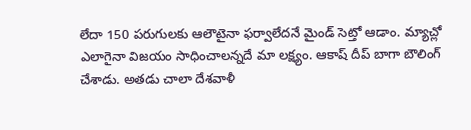లేదా 150 పరుగులకు ఆలౌటైనా ఫర్వాలేదనే మైండ్ సెట్తో ఆడాం. మ్యాచ్లో ఎలాగైనా విజయం సాధించాలన్నదే మా లక్ష్యం. ఆకాష్ దీప్ బాగా బౌలింగ్ చేశాడు. అతడు చాలా దేశవాళీ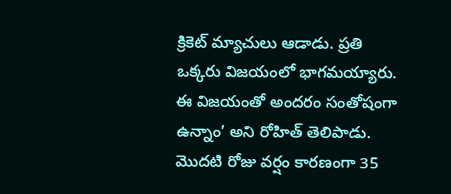క్రికెట్ మ్యాచులు ఆడాడు. ప్రతి ఒక్కరు విజయంలో భాగమయ్యారు. ఈ విజయంతో అందరం సంతోషంగా ఉన్నాం’ అని రోహిత్ తెలిపాడు. మొదటి రోజు వర్షం కారణంగా 35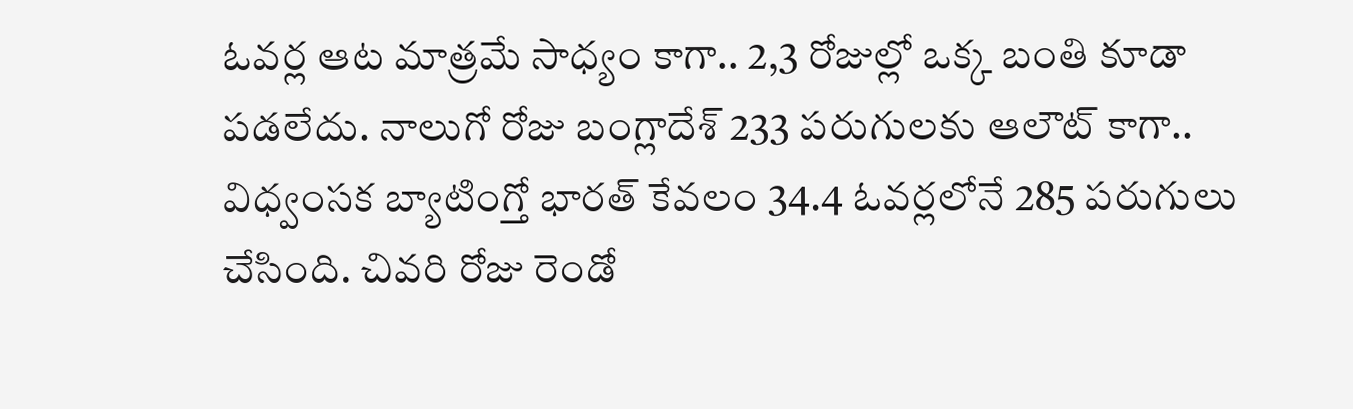ఓవర్ల ఆట మాత్రమే సాధ్యం కాగా.. 2,3 రోజుల్లో ఒక్క బంతి కూడా పడలేదు. నాలుగో రోజు బంగ్లాదేశ్ 233 పరుగులకు ఆలౌట్ కాగా.. విధ్వంసక బ్యాటింగ్తో భారత్ కేవలం 34.4 ఓవర్లలోనే 285 పరుగులు చేసింది. చివరి రోజు రెండో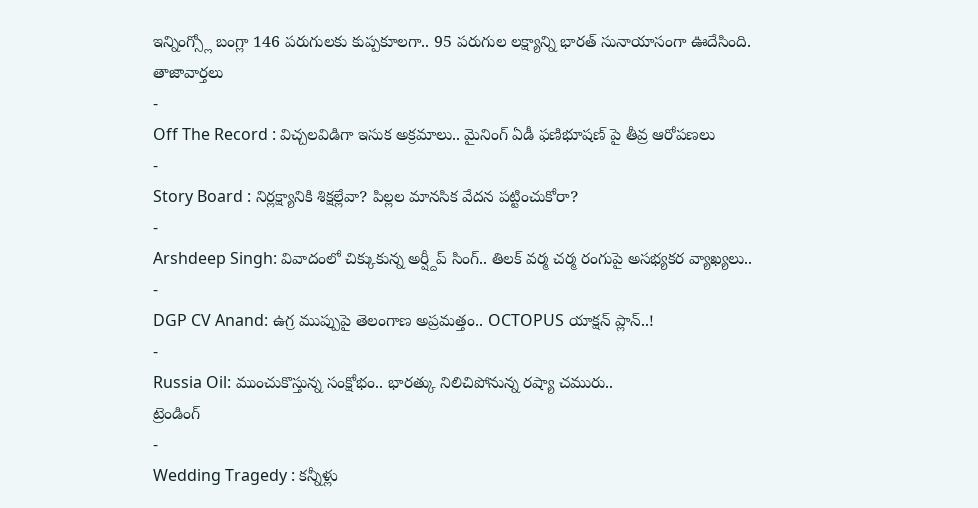ఇన్నింగ్స్లో బంగ్లా 146 పరుగులకు కుప్పకూలగా.. 95 పరుగుల లక్ష్యాన్ని భారత్ సునాయాసంగా ఊదేసింది.
తాజావార్తలు
-
Off The Record : విచ్చలవిడిగా ఇసుక అక్రమాలు.. మైనింగ్ ఏడీ ఫణిభూషణ్ పై తీవ్ర ఆరోపణలు
-
Story Board : నిర్లక్ష్యానికి శిక్షల్లేవా? పిల్లల మానసిక వేదన పట్టించుకోరా?
-
Arshdeep Singh: వివాదంలో చిక్కుకున్న అర్ష్దీప్ సింగ్.. తిలక్ వర్మ చర్మ రంగుపై అసభ్యకర వ్యాఖ్యలు..
-
DGP CV Anand: ఉగ్ర ముప్పుపై తెలంగాణ అప్రమత్తం.. OCTOPUS యాక్షన్ ప్లాన్..!
-
Russia Oil: ముంచుకొస్తున్న సంక్షోభం.. భారత్కు నిలిచిపోనున్న రష్యా చమురు..
ట్రెండింగ్
-
Wedding Tragedy : కన్నీళ్లు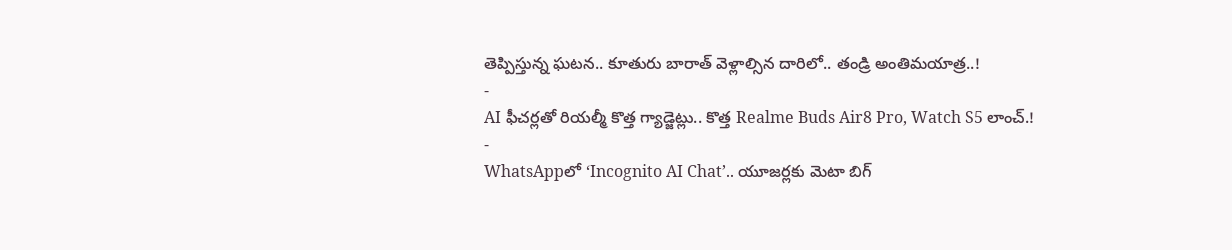తెప్పిస్తున్న ఘటన.. కూతురు బారాత్ వెళ్లాల్సిన దారిలో.. తండ్రి అంతిమయాత్ర..!
-
AI ఫీచర్లతో రియల్మీ కొత్త గ్యాడ్జెట్లు.. కొత్త Realme Buds Air8 Pro, Watch S5 లాంచ్.!
-
WhatsAppలో ‘Incognito AI Chat’.. యూజర్లకు మెటా బిగ్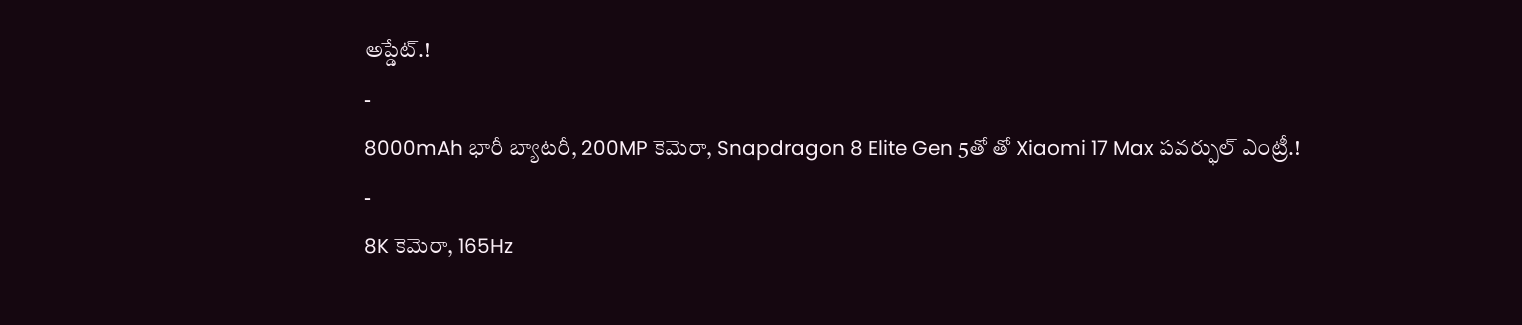అప్డేట్.!
-
8000mAh భారీ బ్యాటరీ, 200MP కెమెరా, Snapdragon 8 Elite Gen 5తో తో Xiaomi 17 Max పవర్ఫుల్ ఎంట్రీ.!
-
8K కెమెరా, 165Hz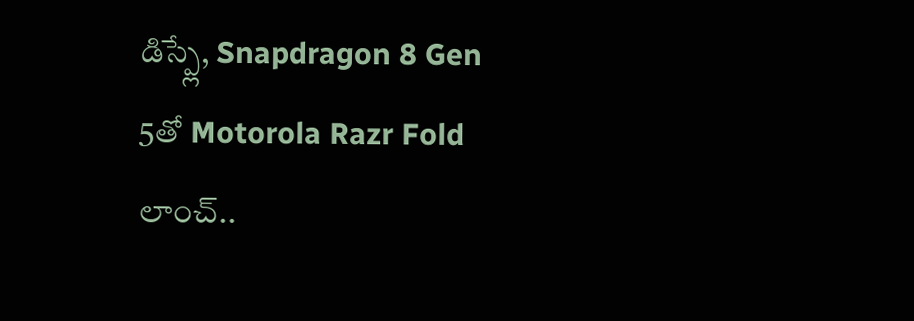డిస్ప్లే, Snapdragon 8 Gen 5తో Motorola Razr Fold లాంచ్..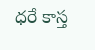ధరే కాస్త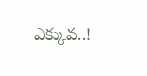ఎక్కువ..!